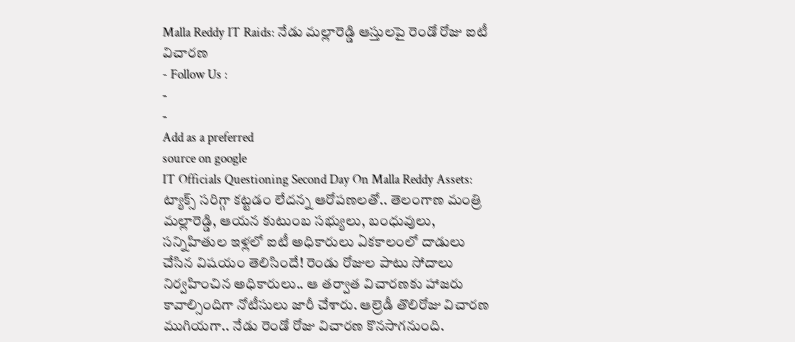Malla Reddy IT Raids: నేడు మల్లారెడ్డి ఆస్తులపై రెండో రోజు ఐటీ విచారణ
- Follow Us :
-
-
Add as a preferred
source on google
IT Officials Questioning Second Day On Malla Reddy Assets: ట్యాక్స్ సరిగ్గా కట్టడం లేదన్న ఆరోపణలతో.. తెలంగాణ మంత్రి మల్లారెడ్డి, ఆయన కుటుంబ సభ్యులు, బంధువులు, సన్నిహితుల ఇళ్లలో ఐటీ అధికారులు ఏకకాలంలో దాడులు చేసిన విషయం తెలిసిందే! రెండు రోజుల పాటు సోదాలు నిర్వహించిన అధికారులు.. ఆ తర్వాత విచారణకు హాజరు కావాల్సిందిగా నోటీసులు జారీ చేశారు. ఆల్రెడీ తొలిరోజు విచారణ ముగియగా.. నేడు రెండో రోజు విచారణ కొనసాగనుంది.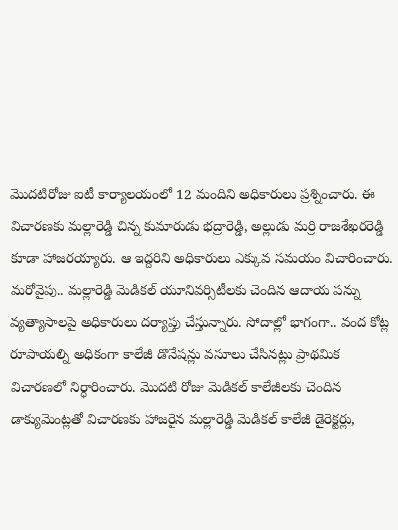మొదటిరోజు ఐటీ కార్యాలయంలో 12 మందిని అధికారులు ప్రశ్నించారు. ఈ విచారణకు మల్లారెడ్డి చిన్న కుమారుడు భద్రారెడ్డి, అల్లుడు మర్రి రాజశేఖరరెడ్డి కూడా హాజరయ్యారు. ఆ ఇద్దరిని అధికారులు ఎక్కువ సమయం విచారించారు.
మరోవైపు.. మల్లారెడ్డి మెడికల్ యూనివర్సిటీలకు చెందిన ఆదాయ పన్ను వ్యత్యాసాలపై అధికారులు దర్యాప్తు చేస్తున్నారు. సోదాల్లో భాగంగా.. వంద కోట్ల రూపాయల్ని అధికంగా కాలేజీ డొనేషన్లు వసూలు చేసినట్లు ప్రాథమిక విచారణలో నిర్ధారించారు. మొదటి రోజు మెడికల్ కాలేజీలకు చెందిన డాక్యుమెంట్లతో విచారణకు హాజరైన మల్లారెడ్డి మెడికల్ కాలేజీ డైరెక్టర్లు,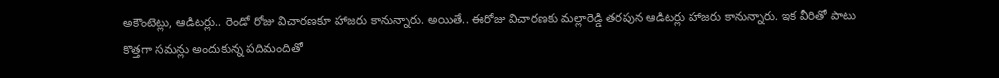అకౌంటెట్లు, ఆడిటర్లు.. రెండో రోజు విచారణకూ హాజరు కానున్నారు. అయితే.. ఈరోజు విచారణకు మల్లారెడ్డి తరపున ఆడిటర్లు హాజరు కానున్నారు. ఇక వీరితో పాటు కొత్తగా సమన్లు అందుకున్న పదిమందితో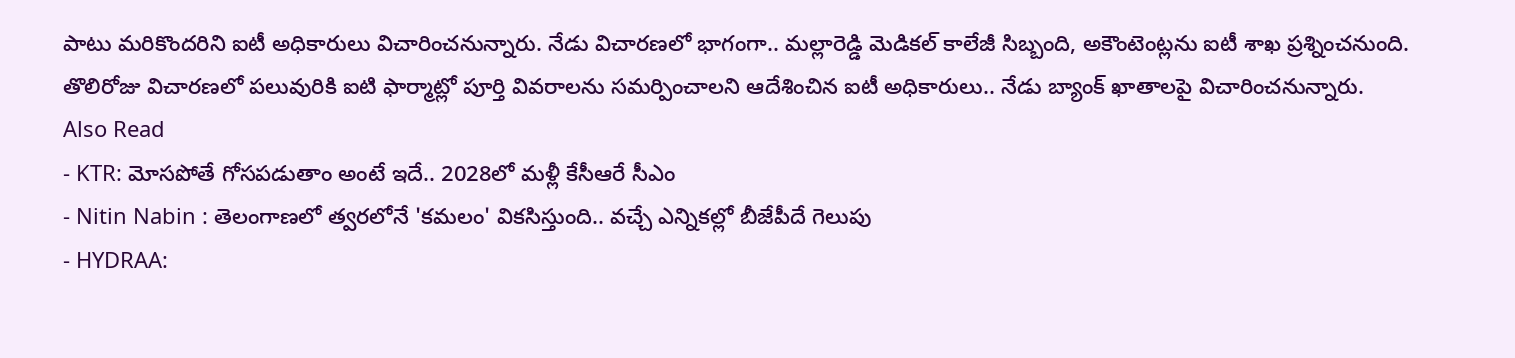పాటు మరికొందరిని ఐటీ అధికారులు విచారించనున్నారు. నేడు విచారణలో భాగంగా.. మల్లారెడ్డి మెడికల్ కాలేజీ సిబ్బంది, అకౌంటెంట్లను ఐటీ శాఖ ప్రశ్నించనుంది. తొలిరోజు విచారణలో పలువురికి ఐటి ఫార్మాట్లో పూర్తి వివరాలను సమర్పించాలని ఆదేశించిన ఐటీ అధికారులు.. నేడు బ్యాంక్ ఖాతాలపై విచారించనున్నారు.
Also Read
- KTR: మోసపోతే గోసపడుతాం అంటే ఇదే.. 2028లో మళ్లీ కేసీఆరే సీఎం
- Nitin Nabin : తెలంగాణలో త్వరలోనే 'కమలం' వికసిస్తుంది.. వచ్చే ఎన్నికల్లో బీజేపీదే గెలుపు
- HYDRAA: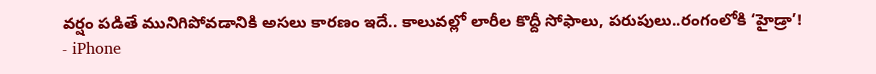వర్షం పడితే మునిగిపోవడానికి అసలు కారణం ఇదే.. కాలువల్లో లారీల కొద్దీ సోఫాలు, పరుపులు..రంగంలోకి ‘హైడ్రా’!
- iPhone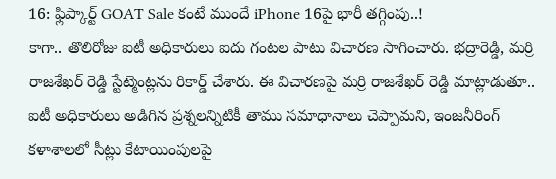16: ఫ్లిప్కార్ట్ GOAT Sale కంటే ముందే iPhone 16పై భారీ తగ్గింపు..!
కాగా.. తొలిరోజు ఐటీ అధికారులు ఐదు గంటల పాటు విచారణ సాగించారు. భద్రారెడ్డి, మర్రి రాజశేఖర్ రెడ్డి స్టేట్మెంట్లను రికార్డ్ చేశారు. ఈ విచారణపై మర్రి రాజశేఖర్ రెడ్డి మాట్లాడుతూ.. ఐటీ అధికారులు అడిగిన ప్రశ్నలన్నిటికీ తాము సమాధానాలు చెప్పామని, ఇంజనీరింగ్ కళాశాలలో సీట్లు కేటాయింపులపై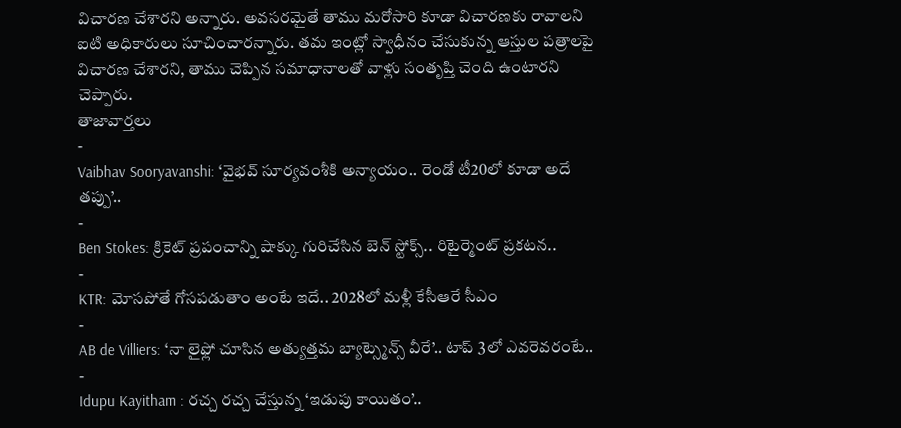విచారణ చేశారని అన్నారు. అవసరమైతే తాము మరోసారి కూడా విచారణకు రావాలని ఐటి అధికారులు సూచించారన్నారు. తమ ఇంట్లో స్వాధీనం చేసుకున్న ఆస్తుల పత్రాలపై విచారణ చేశారని, తాము చెప్పిన సమాధానాలతో వాళ్లు సంతృప్తి చెంది ఉంటారని చెప్పారు.
తాజావార్తలు
-
Vaibhav Sooryavanshi: ‘వైభవ్ సూర్యవంశీకి అన్యాయం.. రెండో టీ20లో కూడా అదే తప్పు’..
-
Ben Stokes: క్రికెట్ ప్రపంచాన్ని షాక్కు గురిచేసిన బెన్ స్టోక్స్.. రిటైర్మెంట్ ప్రకటన..
-
KTR: మోసపోతే గోసపడుతాం అంటే ఇదే.. 2028లో మళ్లీ కేసీఆరే సీఎం
-
AB de Villiers: ‘నా లైఫ్లో చూసిన అత్యుత్తమ బ్యాట్స్మెన్స్ వీరే’.. టాప్ 3లో ఎవరెవరంటే..
-
Idupu Kayitham : రచ్చ రచ్చ చేస్తున్న ‘ఇడుపు కాయితం’..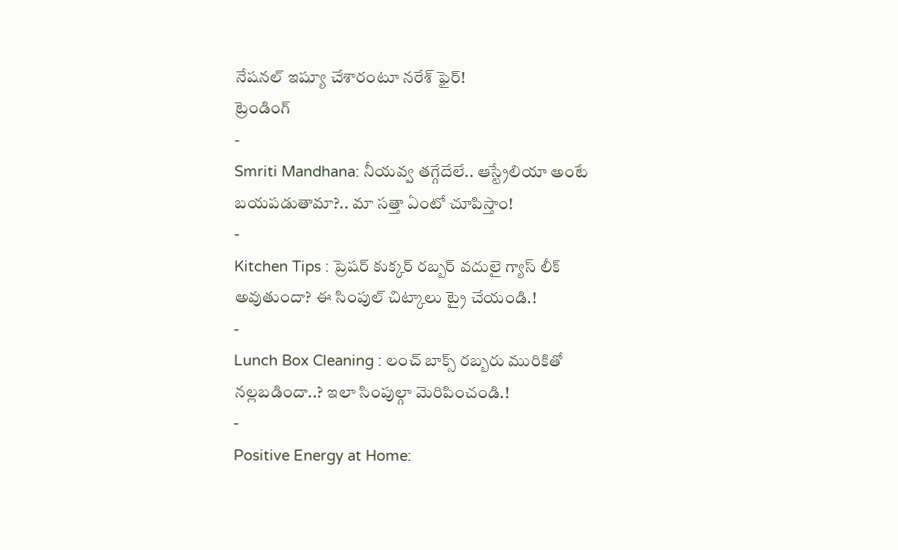నేషనల్ ఇష్యూ చేశారంటూ నరేశ్ ఫైర్!
ట్రెండింగ్
-
Smriti Mandhana: నీయవ్వ తగ్గేదేలే.. ఆస్ట్రేలియా అంటే బయపడుతామా?.. మా సత్తా ఏంటో చూపిస్తాం!
-
Kitchen Tips : ప్రెషర్ కుక్కర్ రబ్బర్ వదులై గ్యాస్ లీక్ అవుతుందా? ఈ సింపుల్ చిట్కాలు ట్రై చేయండి.!
-
Lunch Box Cleaning : లంచ్ బాక్స్ రబ్బరు మురికితో నల్లబడిందా..? ఇలా సింపుల్గా మెరిపించండి.!
-
Positive Energy at Home: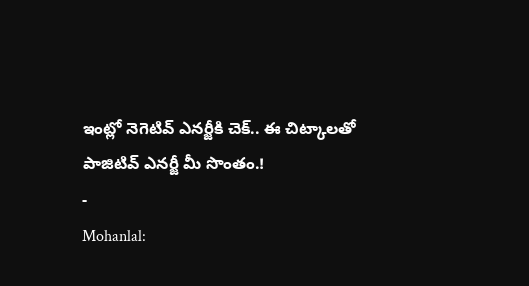ఇంట్లో నెగెటివ్ ఎనర్జీకి చెక్.. ఈ చిట్కాలతో పాజిటివ్ ఎనర్జీ మీ సొంతం.!
-
Mohanlal: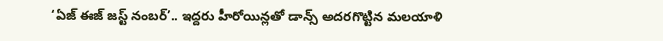‘ఏజ్ ఈజ్ జస్ట్ నంబర్’.. ఇద్దరు హీరోయిన్లతో డాన్స్ అదరగొట్టిన మలయాళి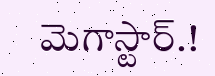మెగాస్టార్.!